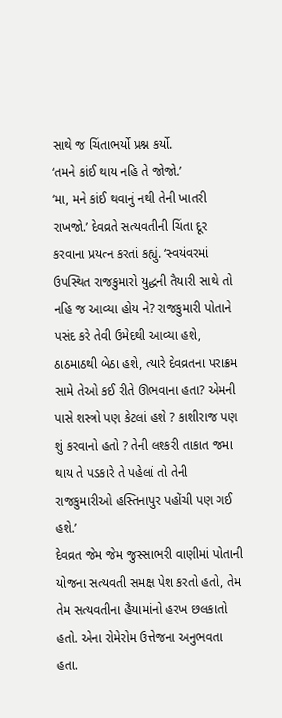સાથે જ ચિંતાભર્યો પ્રશ્ન કર્યો.
‘તમને કાંઈ થાય નહિ તે જોજો.’
‘મા, મને કાંઈ થવાનું નથી તેની ખાતરી રાખજો.’ દેવવ્રતે સત્યવતીની ચિંતા દૂર કરવાના પ્રયત્ન કરતાં કહ્યું. ‘સ્વયંવરમાં ઉપસ્થિત રાજકુમારો યુદ્ધની તૈયારી સાથે તો નહિ જ આવ્યા હોય ને? રાજકુમારી પોતાને પસંદ કરે તેવી ઉમેદથી આવ્યા હશે, ઠાઠમાઠથી બેઠા હશે, ત્યારે દેવવ્રતના પરાક્રમ સામે તેઓ કઈ રીતે ઊભવાના હતા? એમની પાસે શસ્ત્રો પણ કેટલાં હશે ? કાશીરાજ પણ શું કરવાનો હતો ? તેની લશ્કરી તાકાત જમા થાય તે પડકારે તે પહેલાં તો તેની રાજકુમારીઓ હસ્તિનાપુર પહોંચી પણ ગઈ હશે.’
દેવવ્રત જેમ જેમ જુસ્સાભરી વાણીમાં પોતાની યોજના સત્યવતી સમક્ષ પેશ કરતો હતો, તેમ તેમ સત્યવતીના હૈયામાંનો હરખ છલકાતો હતો. એના રોમેરોમ ઉત્તેજના અનુભવતા હતા.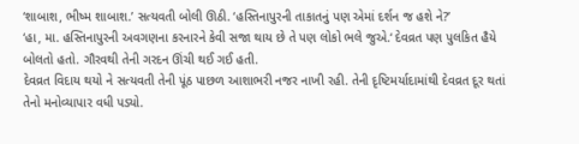‘શાબાશ, ભીષ્મ શાબાશ.’ સત્યવતી બોલી ઊઠી. ‘હસ્તિનાપુરની તાકાતનું પણ એમાં દર્શન જ હશે ને?’
‘હા, મા. હસ્તિનાપુરની અવગણના કરનારને કેવી સજા થાય છે તે પણ લોકો ભલે જુએ.‘ દેવવ્રત પણ પુલકિત હૈયે બોલતો હતો. ગૌરવથી તેની ગરદન ઊંચી થઈ ગઈ હતી.
દેવવ્રત વિદાય થયો ને સત્યવતી તેની પૂંઠ પાછળ આશાભરી નજર નાખી રહી. તેની દૃષ્ટિમર્યાદામાંથી દેવવ્રત દૂર થતાં તેનો મનોવ્યાપાર વધી પડ્યો.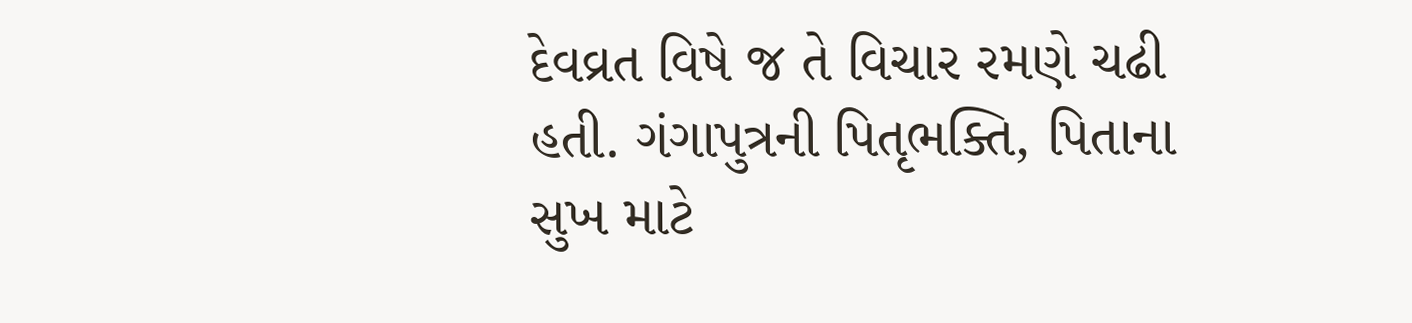દેવવ્રત વિષે જ તે વિચાર રમણે ચઢી હતી. ગંગાપુત્રની પિતૃભક્તિ, પિતાના સુખ માટે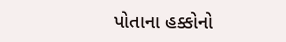પોતાના હક્કોનો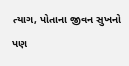ત્યાગ, પોતાના જીવન સુખનો પણ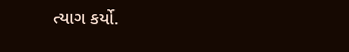ત્યાગ કર્યો.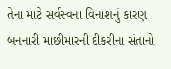તેના માટે સર્વસ્વના વિનાશનું કારણ બનનારી માછીમારની દીકરીના સંતાનો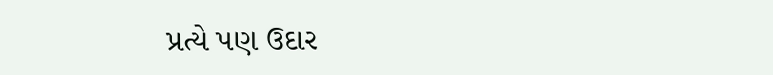પ્રત્યે પણ ઉદાર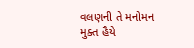વલણની તે મનોમન મુક્ત હૈયે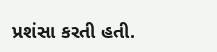પ્રશંસા કરતી હતી.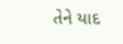તેને યાદ